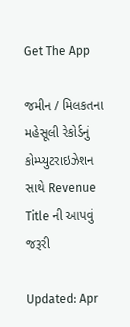Get The App

જમીન / મિલકતના મહેસૂલી રેકોર્ડનું કોમ્પ્યુટરાઇઝેશન સાથે Revenue Title ની આપવું જરૂરી

Updated: Apr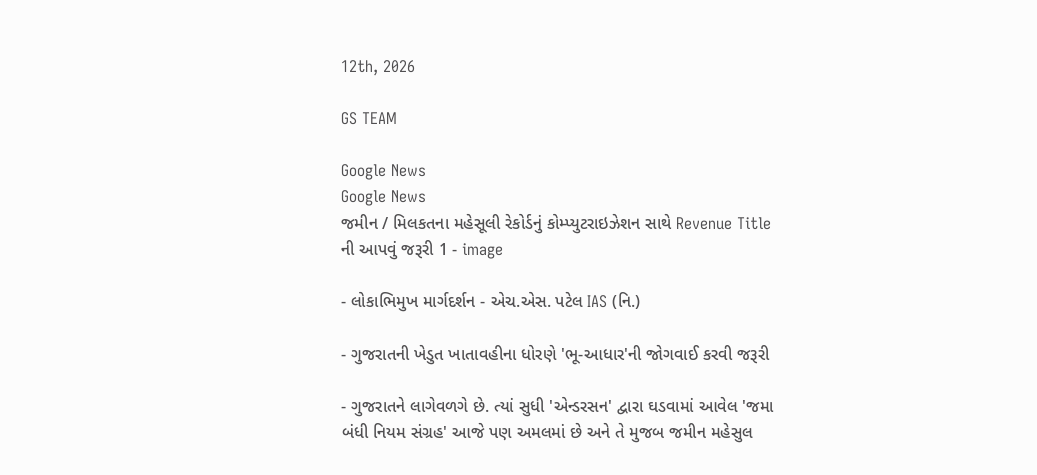12th, 2026

GS TEAM

Google News
Google News
જમીન / મિલકતના મહેસૂલી રેકોર્ડનું કોમ્પ્યુટરાઇઝેશન સાથે Revenue Title ની આપવું જરૂરી 1 - image

- લોકાભિમુખ માર્ગદર્શન - એચ.એસ. પટેલ IAS (નિ.)

- ગુજરાતની ખેડુત ખાતાવહીના ધોરણે 'ભૂ-આધાર'ની જોગવાઈ કરવી જરૂરી

- ગુજરાતને લાગેવળગે છે. ત્યાં સુધી 'એન્ડરસન' દ્વારા ઘડવામાં આવેલ 'જમા બંધી નિયમ સંગ્રહ' આજે પણ અમલમાં છે અને તે મુજબ જમીન મહેસુલ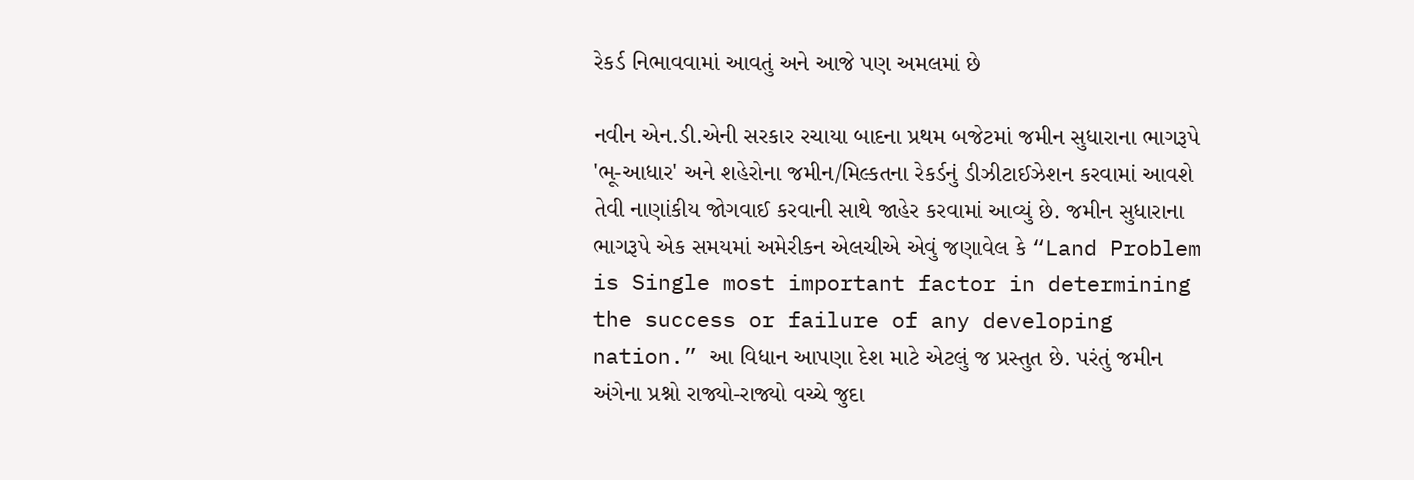રેકર્ડ નિભાવવામાં આવતું અને આજે પણ અમલમાં છે

નવીન એન.ડી.એની સરકાર રચાયા બાદના પ્રથમ બજેટમાં જમીન સુધારાના ભાગરૂપે 'ભૂ-આધાર' અને શહેરોના જમીન/મિલ્કતના રેકર્ડનું ડીઝીટાઈઝેશન કરવામાં આવશે તેવી નાણાંકીય જોગવાઈ કરવાની સાથે જાહેર કરવામાં આવ્યું છે. જમીન સુધારાના ભાગરૂપે એક સમયમાં અમેરીકન એલચીએ એવું જણાવેલ કે “Land Problem is Single most important factor in determining the success or failure of any developing nation.” આ વિધાન આપણા દેશ માટે એટલું જ પ્રસ્તુત છે. પરંતું જમીન અંગેના પ્રશ્નો રાજ્યો-રાજ્યો વચ્ચે જુદા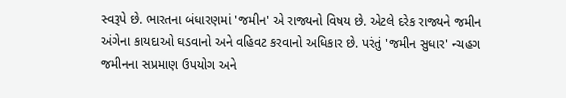સ્વરૂપે છે. ભારતના બંધારણમાં 'જમીન' એ રાજ્યનો વિષય છે. એટલે દરેક રાજ્યને જમીન અંગેના કાયદાઓ ઘડવાનો અને વહિવટ કરવાનો અધિકાર છે. પરંતું 'જમીન સુધાર' ન્ચહગ જમીનના સપ્રમાણ ઉપયોગ અને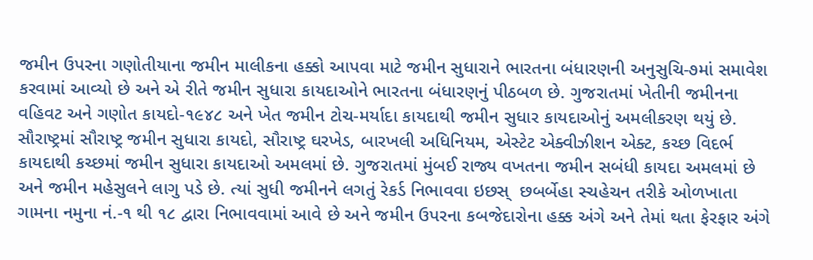જમીન ઉપરના ગણોતીયાના જમીન માલીકના હક્કો આપવા માટે જમીન સુધારાને ભારતના બંધારણની અનુસુચિ-૭માં સમાવેશ કરવામાં આવ્યો છે અને એ રીતે જમીન સુધારા કાયદાઓને ભારતના બંધારણનું પીઠબળ છે. ગુજરાતમાં ખેતીની જમીનના વહિવટ અને ગણોત કાયદો-૧૯૪૮ અને ખેત જમીન ટોચ-મર્યાદા કાયદાથી જમીન સુધાર કાયદાઓનું અમલીકરણ થયું છે. સૌરાષ્ટ્રમાં સૌરાષ્ટ્ર જમીન સુધારા કાયદો, સૌરાષ્ટ્ર ઘરખેડ, બારખલી અધિનિયમ, એસ્ટેટ એક્વીઝીશન એક્ટ, કચ્છ વિદર્ભ કાયદાથી કચ્છમાં જમીન સુધારા કાયદાઓ અમલમાં છે. ગુજરાતમાં મુંબઈ રાજ્ય વખતના જમીન સબંધી કાયદા અમલમાં છે અને જમીન મહેસુલને લાગુ પડે છે. ત્યાં સુધી જમીનને લગતું રેકર્ડ નિભાવવા ઇછસ્  છબર્બેહા સ્ચહેચન તરીકે ઓળખાતા ગામના નમુના નં.-૧ થી ૧૮ દ્વારા નિભાવવામાં આવે છે અને જમીન ઉપરના કબજેદારોના હક્ક અંગે અને તેમાં થતા ફેરફાર અંગે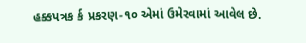હક્કપત્રક ર્ક પ્રકરણ-૧૦ એમાં ઉમેરવામાં આવેલ છે.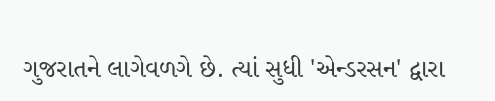ગુજરાતને લાગેવળગે છે. ત્યાં સુધી 'એન્ડરસન' દ્વારા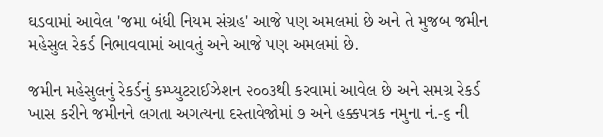ઘડવામાં આવેલ 'જમા બંધી નિયમ સંગ્રહ' આજે પણ અમલમાં છે અને તે મુજબ જમીન મહેસુલ રેકર્ડ નિભાવવામાં આવતું અને આજે પણ અમલમાં છે.

જમીન મહેસુલનું રેકર્ડનું કમ્પ્યુટરાઈઝેશન ૨૦૦૩થી કરવામાં આવેલ છે અને સમગ્ર રેકર્ડ ખાસ કરીને જમીનને લગતા અગત્યના દસ્તાવેજોમાં ૭ અને હક્કપત્રક નમુના નં.-૬ ની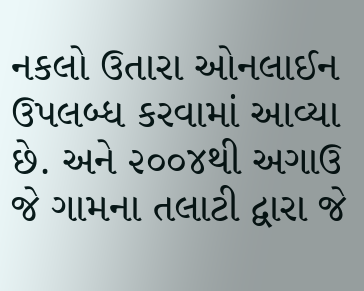નકલો ઉતારા ઓનલાઈન ઉપલબ્ધ કરવામાં આવ્યા છે. અને ૨૦૦૪થી અગાઉ જે ગામના તલાટી દ્વારા જે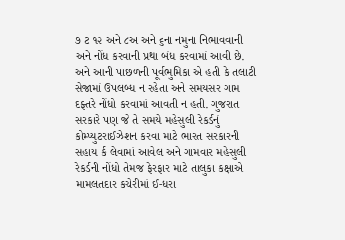૭ ટ ૧૨ અને ૮અ અને ૬ના નમુના નિભાવવાની અને નોંધ કરવાની પ્રથા બંધ કરવામાં આવી છે. અને આની પાછળની પૂર્વભુમિકા એ હતી કે તલાટી સેજામાં ઉપલબ્ધ ન રહેતા અને સમયસર ગામ દફ્તરે નોંધો કરવામાં આવતી ન હતી. ગુજરાત સરકારે પણ જે તે સમયે મહેસુલી રેકર્ડનું કોમ્પ્યુટરાઈઝેશન કરવા માટે ભારત સરકારની સહાય ર્ક લેવામાં આવેલ અને ગામવાર મહેસુલી રેકર્ડની નોંધો તેમજ ફેરફાર માટે તાલુકા કક્ષાએ મામલતદાર કચેરીમાં ઈ-ધરા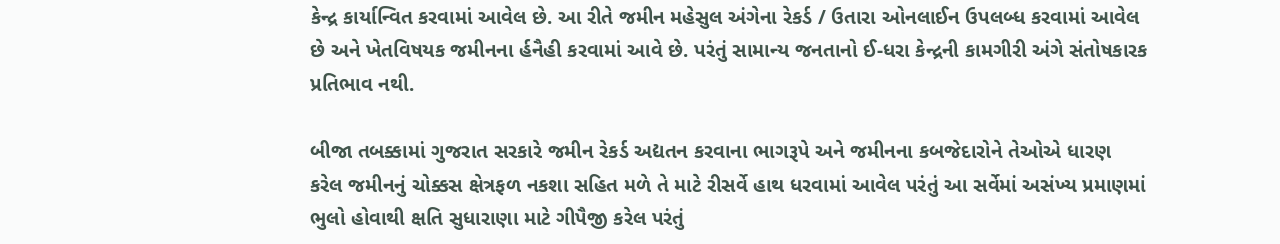કેન્દ્ર કાર્યાન્વિત કરવામાં આવેલ છે. આ રીતે જમીન મહેસુલ અંગેના રેકર્ડ / ઉતારા ઓનલાઈન ઉપલબ્ધ કરવામાં આવેલ છે અને ખેતવિષયક જમીનના ર્હનૈહી કરવામાં આવે છે. પરંતું સામાન્ય જનતાનો ઈ-ધરા કેન્દ્રની કામગીરી અંગે સંતોષકારક પ્રતિભાવ નથી.

બીજા તબક્કામાં ગુજરાત સરકારે જમીન રેકર્ડ અદ્યતન કરવાના ભાગરૂપે અને જમીનના કબજેદારોને તેઓએ ધારણ કરેલ જમીનનું ચોક્કસ ક્ષેત્રફળ નકશા સહિત મળે તે માટે રીસર્વે હાથ ધરવામાં આવેલ પરંતું આ સર્વેમાં અસંખ્ય પ્રમાણમાં ભુલો હોવાથી ક્ષતિ સુધારાણા માટે ગીપૈજી કરેલ પરંતું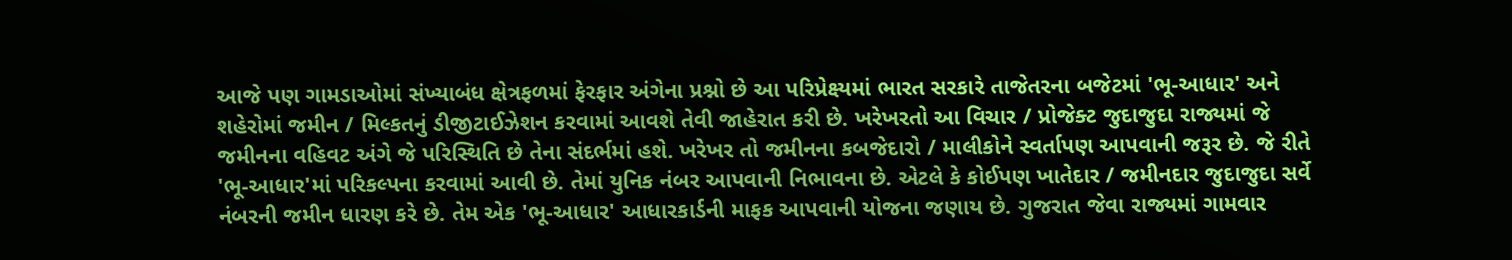આજે પણ ગામડાઓમાં સંખ્યાબંધ ક્ષેત્રફળમાં ફેરફાર અંગેના પ્રશ્નો છે આ પરિપ્રેક્ષ્યમાં ભારત સરકારે તાજેતરના બજેટમાં 'ભૂ-આધાર' અને શહેરોમાં જમીન / મિલ્કતનું ડીજીટાઈઝેશન કરવામાં આવશે તેવી જાહેરાત કરી છે. ખરેખરતો આ વિચાર / પ્રોજેક્ટ જુદાજુદા રાજ્યમાં જે જમીનના વહિવટ અંગે જે પરિસ્થિતિ છે તેના સંદર્ભમાં હશે. ખરેખર તો જમીનના કબજેદારો / માલીકોને સ્વર્તાપણ આપવાની જરૂર છે. જે રીતે 'ભૂ-આધાર'માં પરિકલ્પના કરવામાં આવી છે. તેમાં યુનિક નંબર આપવાની નિભાવના છે. એટલે કે કોઈપણ ખાતેદાર / જમીનદાર જુદાજુદા સર્વે નંબરની જમીન ધારણ કરે છે. તેમ એક 'ભૂ-આધાર' આધારકાર્ડની માફક આપવાની યોજના જણાય છે. ગુજરાત જેવા રાજ્યમાં ગામવાર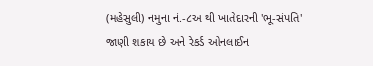(મહેસુલી) નમુના નં.-૮અ થી ખાતેદારની 'ભૂ-સંપતિ' જાણી શકાય છે અને રેકર્ડ ઓનલાઈન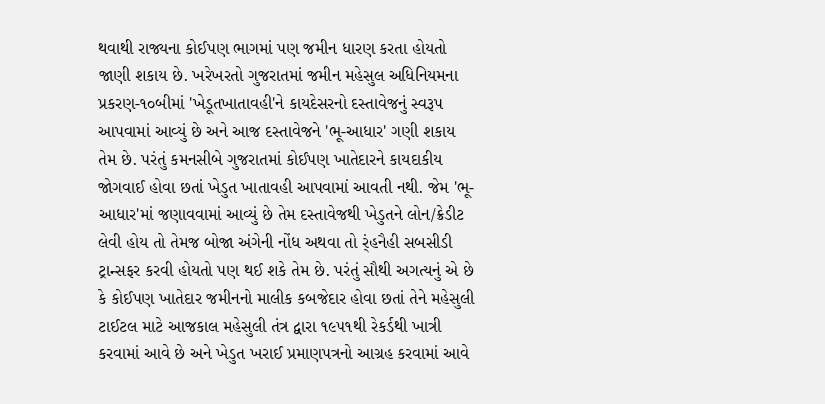થવાથી રાજ્યના કોઈપણ ભાગમાં પણ જમીન ધારણ કરતા હોયતો જાણી શકાય છે. ખરેખરતો ગુજરાતમાં જમીન મહેસુલ અધિનિયમના પ્રકરણ-૧૦બીમાં 'ખેડૂતખાતાવહી'ને કાયદેસરનો દસ્તાવેજનું સ્વરૂપ આપવામાં આવ્યું છે અને આજ દસ્તાવેજને 'ભૂ-આધાર' ગણી શકાય તેમ છે. પરંતું કમનસીબે ગુજરાતમાં કોઈપણ ખાતેદારને કાયદાકીય જોગવાઈ હોવા છતાં ખેડુત ખાતાવહી આપવામાં આવતી નથી. જેમ 'ભૂ-આધાર'માં જણાવવામાં આવ્યું છે તેમ દસ્તાવેજથી ખેડુતને લોન/ક્રેડીટ લેવી હોય તો તેમજ બોજા અંગેની નોંધ અથવા તો ર્ંહનૈહી સબસીડી ટ્રાન્સફર કરવી હોયતો પણ થઈ શકે તેમ છે. પરંતું સૌથી અગત્યનું એ છે કે કોઈપણ ખાતેદાર જમીનનો માલીક કબજેદાર હોવા છતાં તેને મહેસુલી ટાઈટલ માટે આજકાલ મહેસુલી તંત્ર દ્વારા ૧૯૫૧થી રેકર્ડથી ખાત્રી કરવામાં આવે છે અને ખેડુત ખરાઈ પ્રમાણપત્રનો આગ્રહ કરવામાં આવે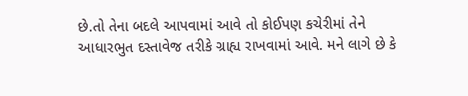છે.તો તેના બદલે આપવામાં આવે તો કોઈપણ કચેરીમાં તેને આધારભુત દસ્તાવેજ તરીકે ગ્રાહ્ય રાખવામાં આવે. મને લાગે છે કે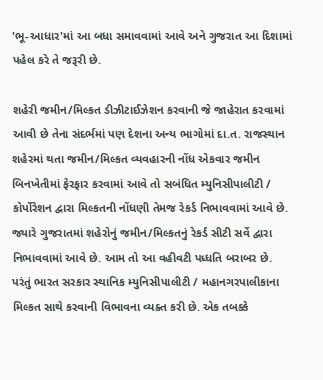'ભૂ-આધાર'માં આ બધા સમાવવામાં આવે અને ગુજરાત આ દિશામાં પહેલ કરે તે જરૂરી છે.

શહેરી જમીન/મિલ્કત ડીઝીટાઈઝેશન કરવાની જે જાહેરાત કરવામાં આવી છે તેના સંદર્ભમાં પણ દેશના અન્ય ભાગોમાં દા.ત. રાજસ્થાન શહેરમાં થતા જમીન/મિલ્કત વ્યવહારની નોંધ એકવાર જમીન બિનખેતીમાં ફેરફાર કરવામાં આવે તો સબંધિત મ્યુનિસીપાલીટી / કોર્પોરેશન દ્વારા મિલ્કતની નોંધણી તેમજ રેકર્ડ નિભાવવામાં આવે છે. જ્યારે ગુજરાતમાં શહેરોનું જમીન/મિલ્કતનું રેકર્ડ સીટી સર્વે દ્વારા નિભાવવામાં આવે છે. આમ તો આ વહીવટી પધ્ધતિ બરાબર છે. પરંતું ભારત સરકાર સ્થાનિક મ્યુનિસીપાલીટી / મહાનગરપાલીકાના મિલ્કત સાથે કરવાની વિભાવના વ્યક્ત કરી છે. એક તબક્કે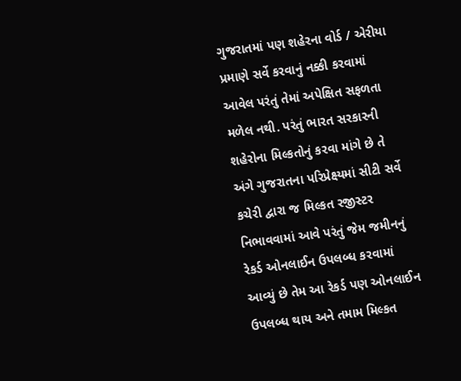ગુજરાતમાં પણ શહેરના વોર્ડ / એરીયા પ્રમાણે સર્વે કરવાનું નક્કી કરવામાં આવેલ પરંતું તેમાં અપેક્ષિત સફળતા મળેલ નથી. પરંતું ભારત સરકારની શહેરોના મિલ્કતોનું કરવા માંગે છે તે અંગે ગુજરાતના પરિપ્રેક્ષ્યમાં સીટી સર્વે કચેરી દ્વારા જ મિલ્કત રજીસ્ટર નિભાવવામાં આવે પરંતું જેમ જમીનનું રેકર્ડ ઓનલાઈન ઉપલબ્ધ કરવામાં આવ્યું છે તેમ આ રેકર્ડ પણ ઓનલાઈન ઉપલબ્ધ થાય અને તમામ મિલ્કત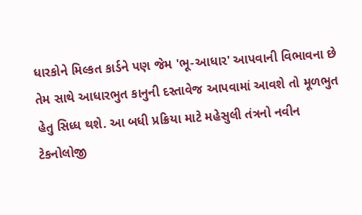ધારકોને મિલ્કત કાર્ડને પણ જેમ 'ભૂ-આધાર' આપવાની વિભાવના છે તેમ સાથે આધારભુત કાનુની દસ્તાવેજ આપવામાં આવશે તો મૂળભુત હેતુ સિધ્ધ થશે. આ બધી પ્રક્રિયા માટે મહેસુલી તંત્રનો નવીન ટેકનોલોજી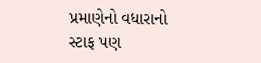પ્રમાણેનો વધારાનો સ્ટાફ પણ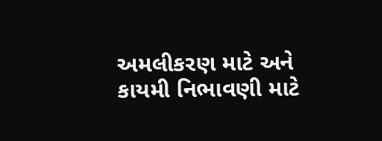અમલીકરણ માટે અને કાયમી નિભાવણી માટે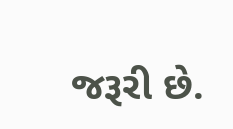જરૂરી છે.